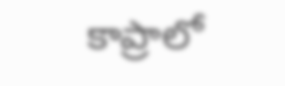కాప్రాలో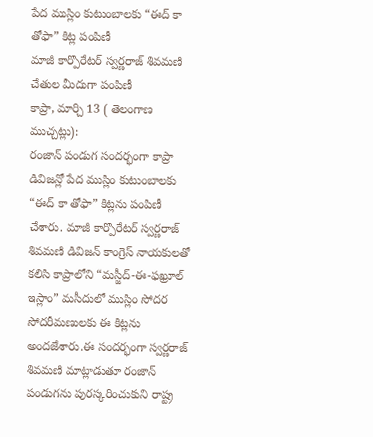పేద ముస్లిం కుటుంబాలకు “ఈద్ కా తోఫా” కిట్ల పంపిణీ
మాజీ కార్పొరేటర్ స్వర్ణరాజ్ శివమణి చేతుల మీదుగా పంపిణీ
కాప్రా, మార్చి 13 ( తెలంగాణ ముచ్చట్లు):
రంజాన్ పండుగ సందర్భంగా కాప్రా డివిజన్లో పేద ముస్లిం కుటుంబాలకు “ఈద్ కా తోఫా” కిట్లను పంపిణీ చేశారు. మాజీ కార్పొరేటర్ స్వర్ణరాజ్ శివమణి డివిజన్ కాంగ్రెస్ నాయకులతో కలిసి కాప్రాలోని “మస్జీద్-ఈ-ఫఖ్రూల్ ఇస్లాం” మసీదులో ముస్లిం సోదర సోదరీమణులకు ఈ కిట్లను అందజేశారు.ఈ సందర్భంగా స్వర్ణరాజ్ శివమణి మాట్లాడుతూ రంజాన్ పండుగను పురస్కరించుకుని రాష్ట్ర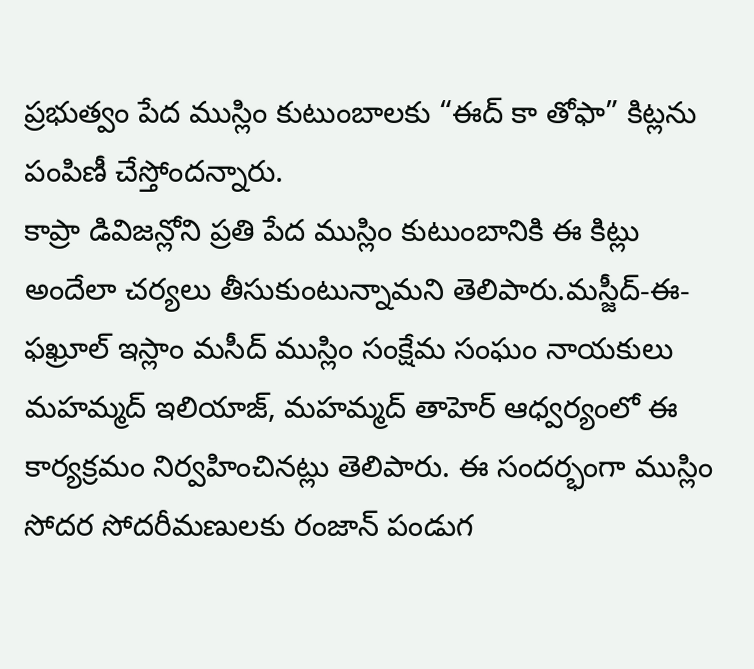ప్రభుత్వం పేద ముస్లిం కుటుంబాలకు “ఈద్ కా తోఫా” కిట్లను పంపిణీ చేస్తోందన్నారు.
కాప్రా డివిజన్లోని ప్రతి పేద ముస్లిం కుటుంబానికి ఈ కిట్లు అందేలా చర్యలు తీసుకుంటున్నామని తెలిపారు.మస్జీద్-ఈ-ఫఖ్రూల్ ఇస్లాం మసీద్ ముస్లిం సంక్షేమ సంఘం నాయకులు మహమ్మద్ ఇలియాజ్, మహమ్మద్ తాహెర్ ఆధ్వర్యంలో ఈ కార్యక్రమం నిర్వహించినట్లు తెలిపారు. ఈ సందర్భంగా ముస్లిం సోదర సోదరీమణులకు రంజాన్ పండుగ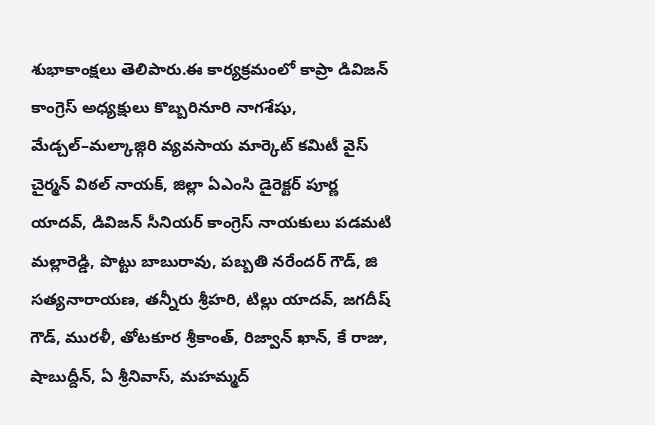శుభాకాంక్షలు తెలిపారు.ఈ కార్యక్రమంలో కాప్రా డివిజన్ కాంగ్రెస్ అధ్యక్షులు కొబ్బరినూరి నాగశేషు, మేడ్చల్–మల్కాజ్గిరి వ్యవసాయ మార్కెట్ కమిటీ వైస్ చైర్మన్ విఠల్ నాయక్, జిల్లా ఏఎంసి డైరెక్టర్ పూర్ణ యాదవ్, డివిజన్ సీనియర్ కాంగ్రెస్ నాయకులు పడమటి మల్లారెడ్డి, పొట్టు బాబురావు, పబ్బతి నరేందర్ గౌడ్, జి సత్యనారాయణ, తన్నీరు శ్రీహరి, టిల్లు యాదవ్, జగదీష్ గౌడ్, మురళీ, తోటకూర శ్రీకాంత్, రిజ్వాన్ ఖాన్, కే రాజు, షాబుద్దీన్, ఏ శ్రీనివాస్, మహమ్మద్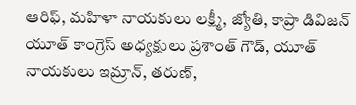ఆరిఫ్, మహిళా నాయకులు లక్ష్మీ, జ్యోతి, కాప్రా డివిజన్ యూత్ కాంగ్రెస్ అధ్యక్షులు ప్రశాంత్ గౌడ్, యూత్ నాయకులు ఇమ్రాన్, తరుణ్,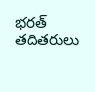భరత్ తదితరులు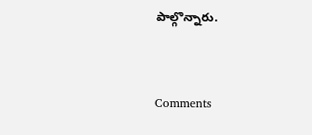పాల్గొన్నారు.


Comments